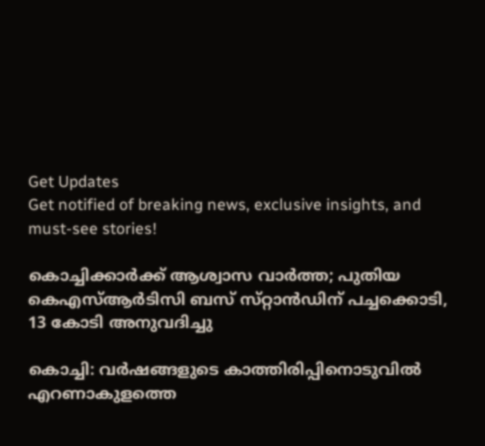Get Updates
Get notified of breaking news, exclusive insights, and must-see stories!

കൊച്ചിക്കാർക്ക് ആശ്വാസ വാർത്ത; പുതിയ കെഎസ്ആർടിസി ബസ് സ്‌റ്റാൻഡിന് പച്ചക്കൊടി, 13 കോടി അനുവദിച്ചു

കൊച്ചി: വർഷങ്ങളുടെ കാത്തിരിപ്പിനൊടുവിൽ എറണാകുളത്തെ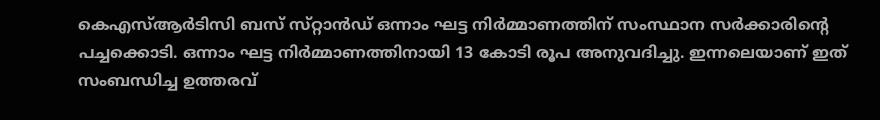കെഎസ്ആർടിസി ബസ് സ്‌റ്റാൻഡ് ഒന്നാം ഘട്ട നിർമ്മാണത്തിന് സംസ്ഥാന സർക്കാരിന്റെ പച്ചക്കൊടി. ഒന്നാം ഘട്ട നിർമ്മാണത്തിനായി 13 കോടി രൂപ അനുവദിച്ചു. ഇന്നലെയാണ് ഇത് സംബന്ധിച്ച ഉത്തരവ്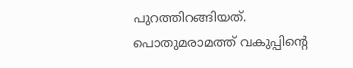പുറത്തിറങ്ങിയത്. പൊതുമരാമത്ത് വകുപ്പിന്റെ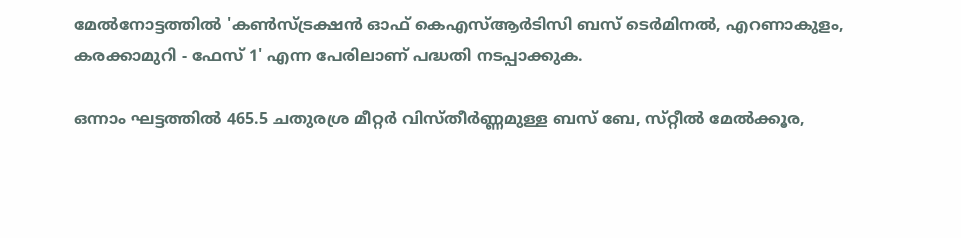മേൽനോട്ടത്തിൽ 'കൺസ്ട്രക്ഷൻ ഓഫ് കെഎസ്ആർടിസി ബസ് ടെർമിനൽ, എറണാകുളം, കരക്കാമുറി - ഫേസ് 1' എന്ന പേരിലാണ് പദ്ധതി നടപ്പാക്കുക.

ഒന്നാം ഘട്ടത്തിൽ 465.5 ചതുരശ്ര മീറ്റർ വിസ്‌തീർണ്ണമുള്ള ബസ് ബേ, സ്‌റ്റീൽ മേൽക്കൂര,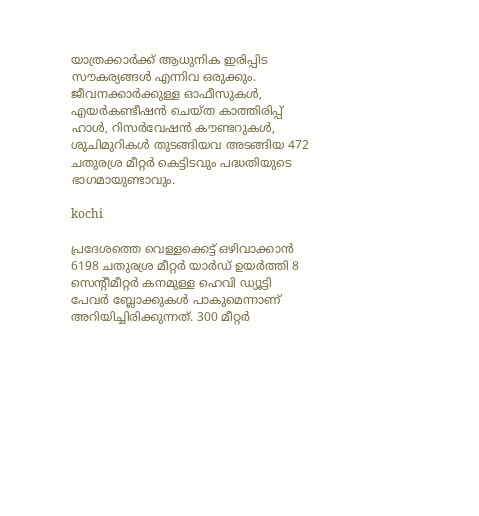യാത്രക്കാർക്ക് ആധുനിക ഇരിപ്പിട സൗകര്യങ്ങൾ എന്നിവ ഒരുക്കും. ജീവനക്കാർക്കുള്ള ഓഫീസുകൾ, എയർകണ്ടീഷൻ ചെയ്‌ത കാത്തിരിപ്പ് ഹാൾ, റിസർവേഷൻ കൗണ്ടറുകൾ, ശുചിമുറികൾ തുടങ്ങിയവ അടങ്ങിയ 472 ചതുരശ്ര മീറ്റർ കെട്ടിടവും പദ്ധതിയുടെ ഭാഗമായുണ്ടാവും.

kochi

പ്രദേശത്തെ വെള്ളക്കെട്ട് ഒഴിവാക്കാൻ 6198 ചതുരശ്ര മീറ്റർ യാർഡ് ഉയർത്തി 8 സെന്റീമീറ്റർ കനമുള്ള ഹെവി ഡ്യൂട്ടി പേവർ ബ്ലോക്കുകൾ പാകുമെന്നാണ് അറിയിച്ചിരിക്കുന്നത്. 300 മീറ്റർ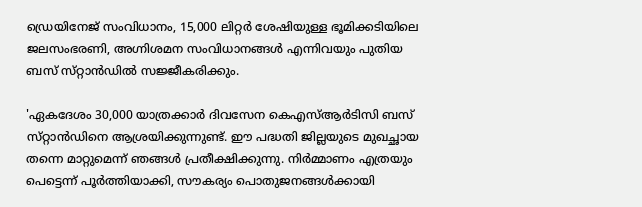ഡ്രെയിനേജ് സംവിധാനം, 15,000 ലിറ്റർ ശേഷിയുള്ള ഭൂമിക്കടിയിലെ ജലസംഭരണി, അഗ്നിശമന സംവിധാനങ്ങൾ എന്നിവയും പുതിയ ബസ് സ്‌റ്റാൻഡിൽ സജ്ജീകരിക്കും.

'ഏകദേശം 30,000 യാത്രക്കാർ ദിവസേന കെഎസ്ആർടിസി ബസ് സ്‌റ്റാൻഡിനെ ആശ്രയിക്കുന്നുണ്ട്. ഈ പദ്ധതി ജില്ലയുടെ മുഖച്ഛായ തന്നെ മാറ്റുമെന്ന് ഞങ്ങൾ പ്രതീക്ഷിക്കുന്നു. നിർമ്മാണം എത്രയും പെട്ടെന്ന് പൂർത്തിയാക്കി, സൗകര്യം പൊതുജനങ്ങൾക്കായി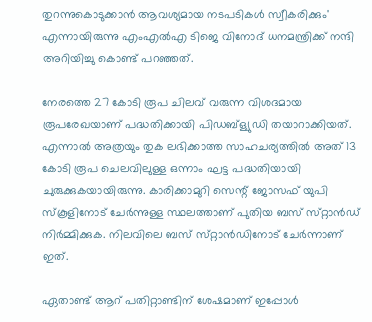തുറന്നുകൊടുക്കാൻ ആവശ്യമായ നടപടികൾ സ്വീകരിക്കും' എന്നായിരുന്നു എംഎൽഎ ടിജെ വിനോദ് ധനമന്ത്രിക്ക് നന്ദി അറിയിച്ചു കൊണ്ട് പറഞ്ഞത്.

നേരത്തെ 27 കോടി രൂപ ചിലവ് വരുന്ന വിശദമായ രൂപരേഖയാണ് പദ്ധതിക്കായി പിഡബ്ള്യുഡി തയാറാക്കിയത്. എന്നാൽ അത്രയും തുക ലഭിക്കാത്ത സാഹചര്യത്തിൽ അത് 13 കോടി രൂപ ചെലവിലുള്ള ഒന്നാം ഘട്ട പദ്ധതിയായി ചുരുക്കുകയായിരുന്നു. കാരിക്കാമുറി സെന്റ് ജോസഫ് യുപി സ്‌കൂളിനോട് ചേർന്നുള്ള സ്ഥലത്താണ് പുതിയ ബസ് സ്‌റ്റാൻഡ് നിർമ്മിക്കുക. നിലവിലെ ബസ് സ്‌റ്റാൻഡിനോട് ചേർന്നാണ് ഇത്.

ഏതാണ്ട് ആറ് പതിറ്റാണ്ടിന് ശേഷമാണ് ഇപ്പോൾ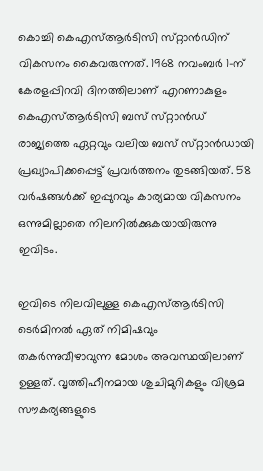കൊച്ചി കെഎസ്ആർടിസി സ്‌റ്റാൻഡിന് വികസനം കൈവരുന്നത്. 1968 നവംബർ 1-ന് കേരളപ്പിറവി ദിനത്തിലാണ് എറണാകുളം കെഎസ്ആർടിസി ബസ് സ്‌റ്റാൻഡ് രാജ്യത്തെ ഏറ്റവും വലിയ ബസ് സ്‌റ്റാൻഡായി പ്രഖ്യാപിക്കപ്പെട്ട് പ്രവർത്തനം തുടങ്ങിയത്. 58 വർഷങ്ങൾക്ക് ഇപ്പുറവും കാര്യമായ വികസനം ഒന്നുമില്ലാതെ നിലനിൽക്കുകയായിരുന്നു ഇവിടം.

ഇവിടെ നിലവിലുള്ള കെഎസ്ആർടിസി ടെർമിനൽ ഏത് നിമിഷവും തകർന്നുവീഴാവുന്ന മോശം അവസ്ഥയിലാണ് ഉള്ളത്. വൃത്തിഹീനമായ ശുചിമുറികളും വിശ്രമ സൗകര്യങ്ങളുടെ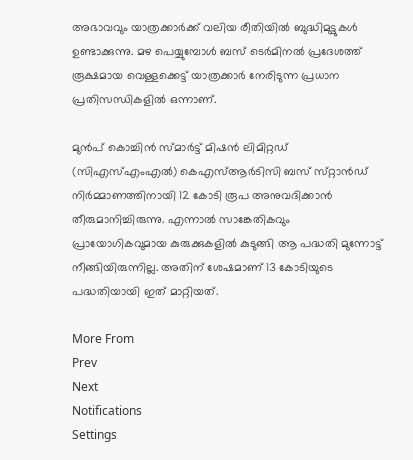അഭാവവും യാത്രക്കാർക്ക് വലിയ രീതിയിൽ ബുദ്ധിമുട്ടുകൾ ഉണ്ടാക്കുന്നു. മഴ പെയ്യുമ്പോൾ ബസ് ടെർമിനൽ പ്രദേശത്ത് രൂക്ഷമായ വെള്ളക്കെട്ട് യാത്രക്കാർ നേരിടുന്ന പ്രധാന പ്രതിസന്ധികളിൽ ഒന്നാണ്.

മുൻപ് കൊച്ചിൻ സ്‌മാർട്ട് മിഷൻ ലിമിറ്റഡ് (സിഎസ്എംഎൽ) കെഎസ്ആർടിസി ബസ് സ്‌റ്റാൻഡ് നിർമ്മാണത്തിനായി 12 കോടി രൂപ അനുവദിക്കാൻ തീരുമാനിച്ചിരുന്നു. എന്നാൽ സാങ്കേതികവും പ്രായോഗികവുമായ കുരുക്കുകളിൽ കുടുങ്ങി ആ പദ്ധതി മുന്നോട്ട് നീങ്ങിയിരുന്നില്ല. അതിന് ശേഷമാണ് 13 കോടിയുടെ പദ്ധതിയായി ഇത് മാറ്റിയത്.

More From
Prev
Next
Notifications
Settings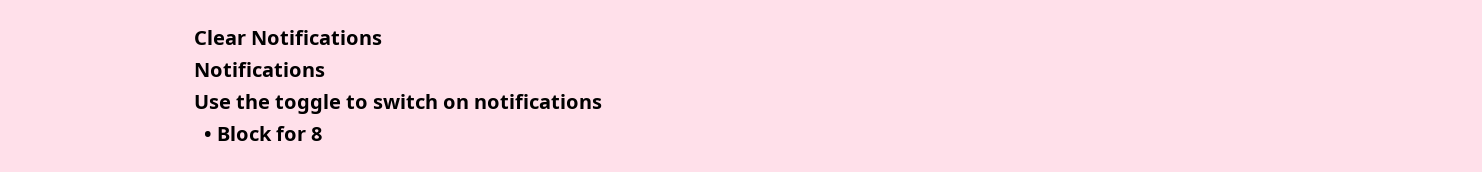Clear Notifications
Notifications
Use the toggle to switch on notifications
  • Block for 8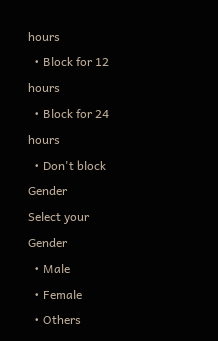hours
  • Block for 12 hours
  • Block for 24 hours
  • Don't block
Gender
Select your Gender
  • Male
  • Female
  • Others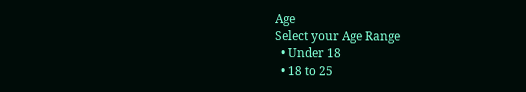Age
Select your Age Range
  • Under 18
  • 18 to 25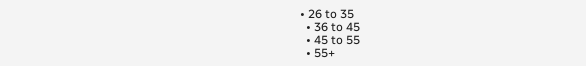• 26 to 35
  • 36 to 45
  • 45 to 55
  • 55+